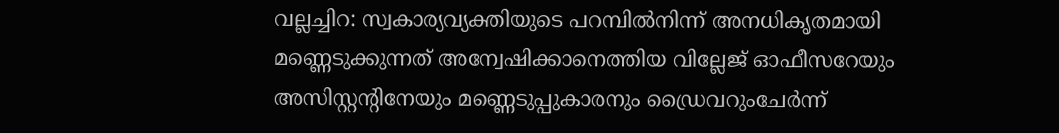വല്ലച്ചിറ: സ്വകാര്യവ്യക്തിയുടെ പറമ്പിൽനിന്ന് അനധികൃതമായി മണ്ണെടുക്കുന്നത് അന്വേഷിക്കാനെത്തിയ വില്ലേജ് ഓഫീസറേയും അസിസ്റ്റന്റിനേയും മണ്ണെടുപ്പുകാരനും ഡ്രൈവറുംചേർന്ന്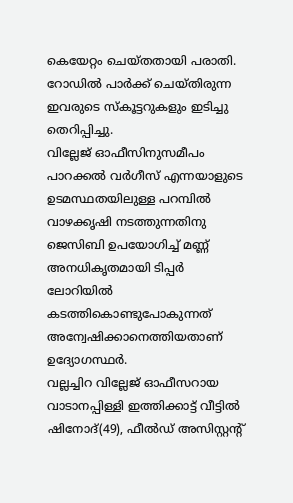കെയേറ്റം ചെയ്തതായി പരാതി. റോഡിൽ പാർക്ക് ചെയ്തിരുന്ന ഇവരുടെ സ്കൂട്ടറുകളും ഇടിച്ചു തെറിപ്പിച്ചു.
വില്ലേജ് ഓഫീസിനുസമീപം പാറക്കൽ വർഗീസ് എന്നയാളുടെ ഉടമസ്ഥതയിലുള്ള പറമ്പിൽ വാഴക്കൃഷി നടത്തുന്നതിനു ജെസിബി ഉപയോഗിച്ച് മണ്ണ് അനധികൃതമായി ടിപ്പർ ലോറിയിൽ കടത്തികൊണ്ടുപോകുന്നത് അന്വേഷിക്കാനെത്തിയതാണ് ഉദ്യോഗസ്ഥർ.
വല്ലച്ചിറ വില്ലേജ് ഓഫീസറായ വാടാനപ്പിള്ളി ഇത്തിക്കാട്ട് വീട്ടിൽ ഷിനോദ്(49), ഫീൽഡ് അസിസ്റ്റന്റ്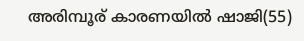അരിമ്പൂര് കാരണയിൽ ഷാജി(55)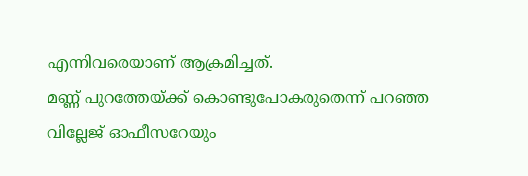എന്നിവരെയാണ് ആക്രമിച്ചത്.
മണ്ണ് പുറത്തേയ്ക്ക് കൊണ്ടുപോകരുതെന്ന് പറഞ്ഞ വില്ലേജ് ഓഫീസറേയും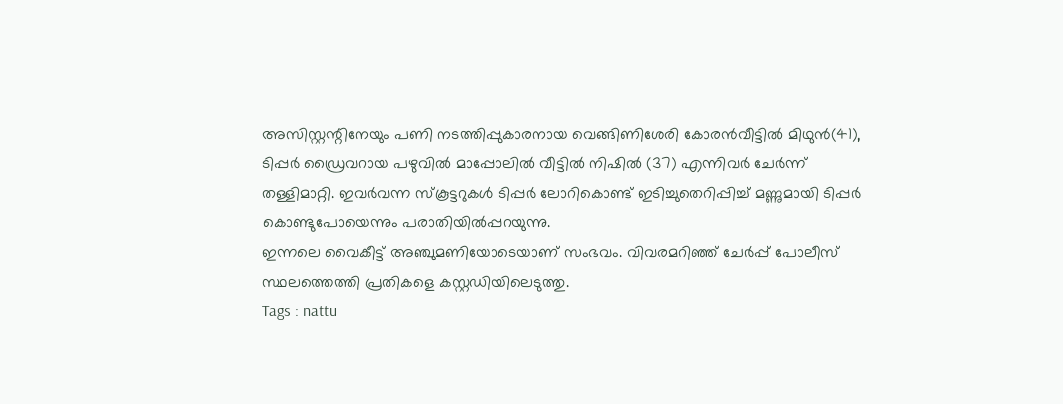അസിസ്റ്റന്റിനേയും പണി നടത്തിപ്പുകാരനായ വെങ്ങിണിശേരി കോരൻവീട്ടിൽ മിഥുൻ(41), ടിപ്പർ ഡ്രൈവറായ പഴുവിൽ മാപ്പോലിൽ വീട്ടിൽ നിഷിൽ (37) എന്നിവർ ചേർന്ന് തള്ളിമാറ്റി. ഇവർവന്ന സ്കൂട്ടറുകൾ ടിപ്പർ ലോറികൊണ്ട് ഇടിച്ചുതെറിപ്പിച്ച് മണ്ണുമായി ടിപ്പർ കൊണ്ടുപോയെന്നും പരാതിയിൽപ്പറയുന്നു.
ഇന്നലെ വൈകീട്ട് അഞ്ചുമണിയോടെയാണ് സംഭവം. വിവരമറിഞ്ഞ് ചേർപ്പ് പോലീസ് സ്ഥലത്തെത്തി പ്രതികളെ കസ്റ്റഡിയിലെടുത്തു.
Tags : nattu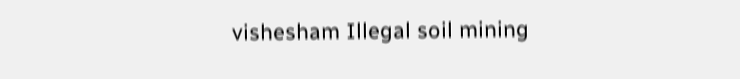vishesham Illegal soil mining